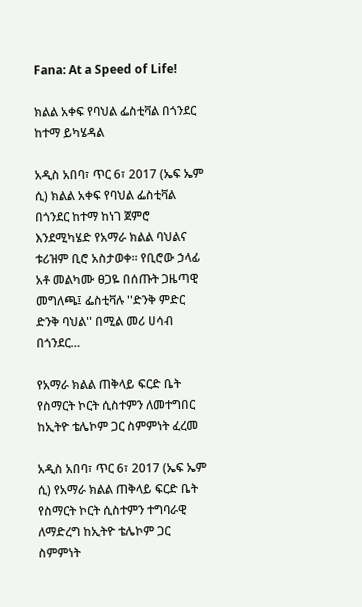Fana: At a Speed of Life!

ክልል አቀፍ የባህል ፌስቲቫል በጎንደር ከተማ ይካሄዳል

አዲስ አበባ፣ ጥር 6፣ 2017 (ኤፍ ኤም ሲ) ክልል አቀፍ የባህል ፌስቲቫል በጎንደር ከተማ ከነገ ጀምሮ እንደሚካሄድ የአማራ ክልል ባህልና ቱሪዝም ቢሮ አስታወቀ። የቢሮው ኃላፊ አቶ መልካሙ ፀጋዬ በሰጡት ጋዜጣዊ መግለጫ፤ ፌስቲቫሉ ''ድንቅ ምድር ድንቅ ባህል'' በሚል መሪ ሀሳብ በጎንደር…

የአማራ ክልል ጠቅላይ ፍርድ ቤት የስማርት ኮርት ሲስተምን ለመተግበር ከኢትዮ ቴሌኮም ጋር ስምምነት ፈረመ

አዲስ አበባ፣ ጥር 6፣ 2017 (ኤፍ ኤም ሲ) የአማራ ክልል ጠቅላይ ፍርድ ቤት የስማርት ኮርት ሲስተምን ተግባራዊ ለማድረግ ከኢትዮ ቴሌኮም ጋር ስምምነት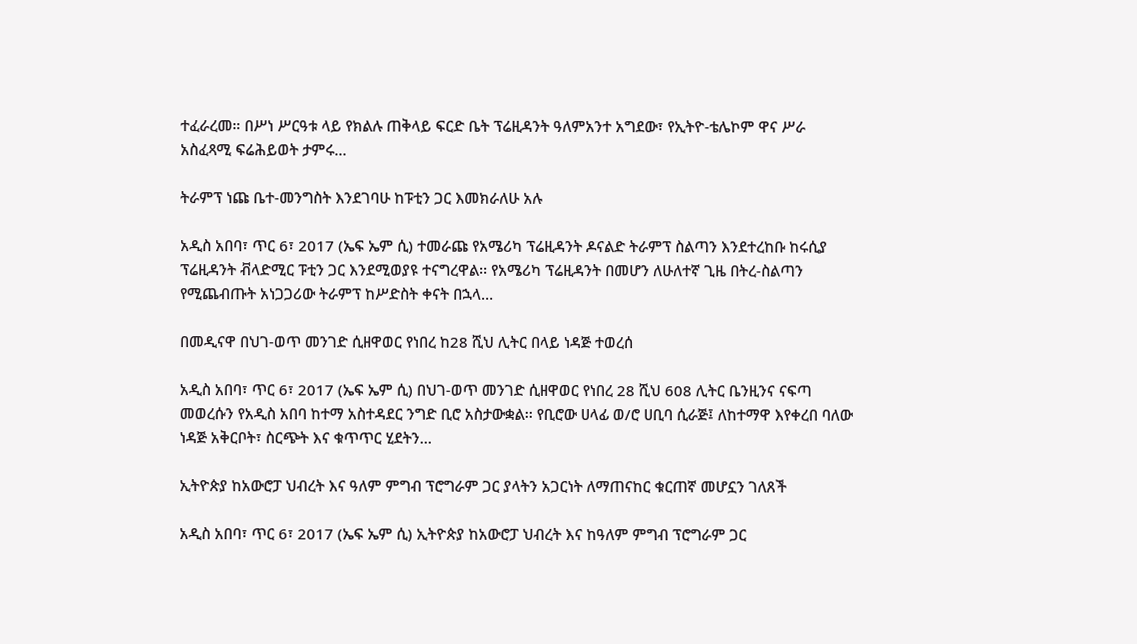ተፈራረመ። በሥነ ሥርዓቱ ላይ የክልሉ ጠቅላይ ፍርድ ቤት ፕሬዚዳንት ዓለምአንተ አግደው፣ የኢትዮ-ቴሌኮም ዋና ሥራ አስፈጻሚ ፍሬሕይወት ታምሩ…

ትራምፕ ነጩ ቤተ-መንግስት እንደገባሁ ከፑቲን ጋር እመክራለሁ አሉ

አዲስ አበባ፣ ጥር 6፣ 2017 (ኤፍ ኤም ሲ) ተመራጩ የአሜሪካ ፕሬዚዳንት ዶናልድ ትራምፕ ስልጣን እንደተረከቡ ከሩሲያ ፕሬዚዳንት ቭላድሚር ፑቲን ጋር እንደሚወያዩ ተናግረዋል፡፡ የአሜሪካ ፕሬዚዳንት በመሆን ለሁለተኛ ጊዜ በትረ-ስልጣን የሚጨብጡት አነጋጋሪው ትራምፕ ከሥድስት ቀናት በኋላ…

በመዲናዋ በህገ-ወጥ መንገድ ሲዘዋወር የነበረ ከ28 ሺህ ሊትር በላይ ነዳጅ ተወረሰ

አዲስ አበባ፣ ጥር 6፣ 2017 (ኤፍ ኤም ሲ) በህገ-ወጥ መንገድ ሲዘዋወር የነበረ 28 ሺህ 608 ሊትር ቤንዚንና ናፍጣ መወረሱን የአዲስ አበባ ከተማ አስተዳደር ንግድ ቢሮ አስታውቋል፡፡ የቢሮው ሀላፊ ወ/ሮ ሀቢባ ሲራጅ፤ ለከተማዋ እየቀረበ ባለው ነዳጅ አቅርቦት፣ ስርጭት እና ቁጥጥር ሂደትን…

ኢትዮጵያ ከአውሮፓ ህብረት እና ዓለም ምግብ ፕሮግራም ጋር ያላትን አጋርነት ለማጠናከር ቁርጠኛ መሆኗን ገለጸች

አዲስ አበባ፣ ጥር 6፣ 2017 (ኤፍ ኤም ሲ) ኢትዮጵያ ከአውሮፓ ህብረት እና ከዓለም ምግብ ፕሮግራም ጋር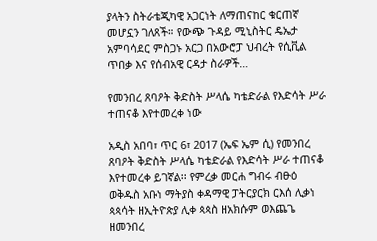ያላትን ስትራቴጂካዊ አጋርነት ለማጠናከር ቁርጠኛ መሆኗን ገለጸች። የውጭ ጉዳይ ሚኒስትር ዴኤታ አምባሳደር ምስጋኑ አርጋ በአውሮፓ ህብረት የሲቪል ጥበቃ እና የሰብአዊ ርዳታ ስራዎች…

የመንበረ ጸባዖት ቅድስት ሥላሴ ካቴድራል የእድሳት ሥራ ተጠናቆ እየተመረቀ ነው

አዲስ አበባ፣ ጥር 6፣ 2017 (ኤፍ ኤም ሲ) የመንበረ ጸባዖት ቅድስት ሥላሴ ካቴድራል የእድሳት ሥራ ተጠናቆ እየተመረቀ ይገኛል፡፡ የምረቃ መርሐ ግብሩ ብፁዕ ወቅዱስ አቡነ ማትያስ ቀዳማዊ ፓትርያርክ ርእሰ ሊቃነ ጳጳሳት ዘኢትዮጵያ ሊቀ ጳጳስ ዘአክሱም ወእጨጌ ዘመንበረ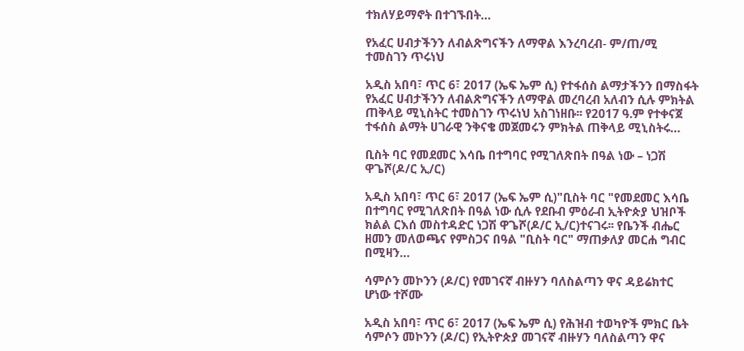ተክለሃይማኖት በተገኙበት…

የአፈር ሀብታችንን ለብልጽግናችን ለማዋል እንረባረብ- ም/ጠ/ሚ ተመስገን ጥሩነህ

አዲስ አበባ፣ ጥር 6፣ 2017 (ኤፍ ኤም ሲ) የተፋሰስ ልማታችንን በማስፋት የአፈር ሀብታችንን ለብልጽግናችን ለማዋል መረባረብ አለብን ሲሉ ምክትል ጠቅላይ ሚኒስትር ተመስገን ጥሩነህ አስገነዘቡ፡፡ የ2017 ዓ.ም የተቀናጀ ተፋሰስ ልማት ሀገራዊ ንቅናቄ መጀመሩን ምክትል ጠቅላይ ሚኒስትሩ…

ቢስት ባር የመደመር እሳቤ በተግባር የሚገለጽበት በዓል ነው – ነጋሽ ዋጌሾ(ዶ/ር ኢ/ር)

አዲስ አበባ፣ ጥር 6፣ 2017 (ኤፍ ኤም ሲ)"ቢስት ባር "የመደመር እሳቤ በተግባር የሚገለጽበት በዓል ነው ሲሉ የደቡብ ምዕራብ ኢትዮጵያ ህዝቦች ክልል ርእሰ መስተዳድር ነጋሽ ዋጌሾ(ዶ/ር ኢ/ር)ተናገሩ፡፡ የቤንች ብሔር ዘመን መለወጫና የምስጋና በዓል "ቢስት ባር" ማጠቃለያ መርሐ ግብር በሚዛን…

ሳምሶን መኮንን (ዶ/ር) የመገናኛ ብዙሃን ባለስልጣን ዋና ዳይሬክተር ሆነው ተሾሙ

አዲስ አበባ፣ ጥር 6፣ 2017 (ኤፍ ኤም ሲ) የሕዝብ ተወካዮች ምክር ቤት ሳምሶን መኮንን (ዶ/ር) የኢትዮጵያ መገናኛ ብዙሃን ባለስልጣን ዋና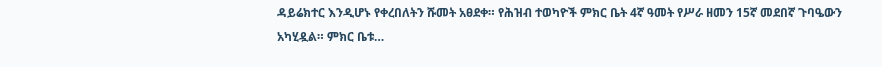ዳይሬክተር እንዲሆኑ የቀረበለትን ሹመት አፀደቀ። የሕዝብ ተወካዮች ምክር ቤት 4ኛ ዓመት የሥራ ዘመን 15ኛ መደበኛ ጉባዔውን አካሂዷል። ምክር ቤቱ…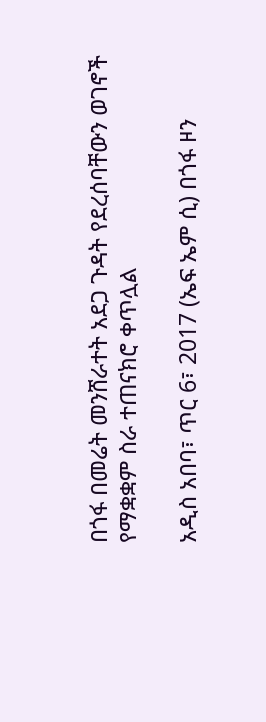በጎፋ በመሬት መንሸራተት አደጋ ጉዳት የደረሰባቸውን ወገኖች የማቋቋም ስራ ተጠናክሮ ቀጥሏል

አዲስ አበባ፣ ጥር 6፣ 2017 (ኤፍ ኤም ሲ) በጎፋ ዞን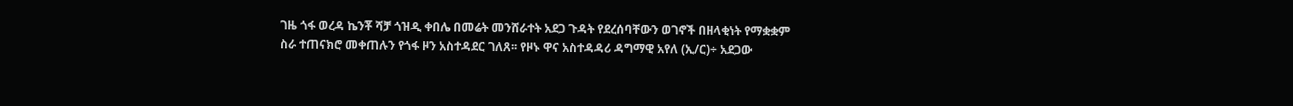ገዜ ጎፋ ወረዳ ኬንቾ ሻቻ ጎዝዲ ቀበሌ በመሬት መንሸራተት አደጋ ጉዳት የደረሰባቸውን ወገኖች በዘላቂነት የማቋቋም ስራ ተጠናክሮ መቀጠሉን የጎፋ ዞን አስተዳደር ገለጸ፡፡ የዞኑ ዋና አስተዳዳሪ ዳግማዊ አየለ (ኢ/ር)÷ አደጋው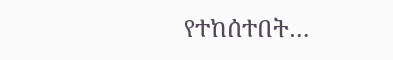የተከሰተበት…